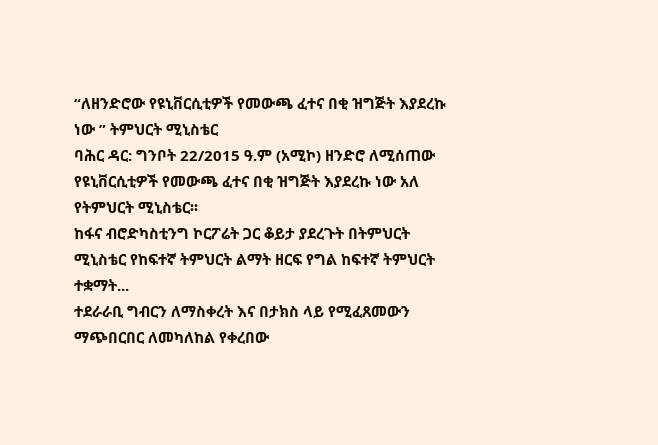“ለዘንድሮው የዩኒቨርሲቲዎች የመውጫ ፈተና በቂ ዝግጅት እያደረኩ ነው ” ትምህርት ሚኒስቴር
ባሕር ዳር: ግንቦት 22/2015 ዓ.ም (አሚኮ) ዘንድሮ ለሚሰጠው የዩኒቨርሲቲዎች የመውጫ ፈተና በቂ ዝግጅት እያደረኩ ነው አለ የትምህርት ሚኒስቴር፡፡
ከፋና ብሮድካስቲንግ ኮርፖሬት ጋር ቆይታ ያደረጉት በትምህርት ሚኒስቴር የከፍተኛ ትምህርት ልማት ዘርፍ የግል ከፍተኛ ትምህርት ተቋማት...
ተደራራቢ ግብርን ለማስቀረት እና በታክስ ላይ የሚፈጸመውን ማጭበርበር ለመካለከል የቀረበው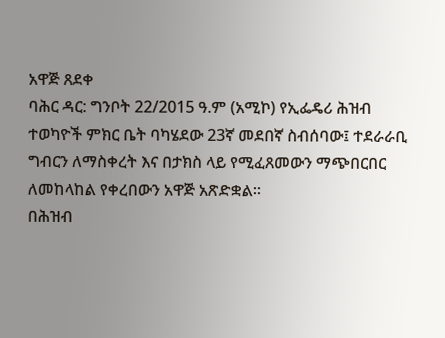አዋጅ ጸደቀ
ባሕር ዳር: ግንቦት 22/2015 ዓ.ም (አሚኮ) የኢፌዴሪ ሕዝብ ተወካዮች ምክር ቤት ባካሄደው 23ኛ መደበኛ ስብሰባው፤ ተደራራቢ ግብርን ለማስቀረት እና በታክስ ላይ የሚፈጸመውን ማጭበርበር ለመከላከል የቀረበውን አዋጅ አጽድቋል።
በሕዝብ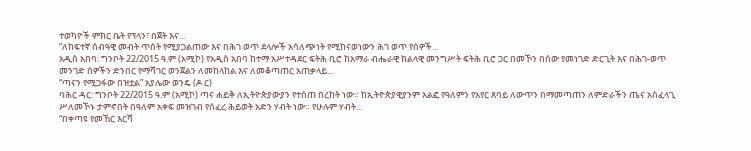ተወካዮች ምክር ቤት የፕላን፣ በጀት እና...
“ለከፍተኛ ሰብዓዊ መብት ጥሰት የሚያጋልጠው እና በሕገ ወጥ ደላሎች አሳለጭነት የሚከናወነውን ሕገ ወጥ የሰዎች...
አዲስ አበባ: ግንቦት 22/2015 ዓ.ም (አሚኮ) የአዲስ አበባ ከተማ አሥተዳደር ፍትሕ ቢሮ ከአማራ ብሔራዊ ክልላዊ መንግሥት ፍትሕ ቢሮ ጋር በመኾን በሰው የመነገድ ድርጊት እና በሕገ-ወጥ መንገድ ሰዎችን ድንበር የማሻገር ወንጀልን ለመከላከል እና ለመቆጣጠር አጠቃላይ...
“ጣናን የሚጋፋው በዝቷል” አያሌው ወንዴ (ዶ.ር)
ባሕር ዳር: ግንቦት 22/2015 ዓ.ም (አሚኮ) ጣና ሐይቅ ለኢትዮጵያውያን የተሰጠ በረከት ነው። ከኢትዮጵያዊያንም አልፎ የዓለምን የአየር ጸባይ ለውጥን በማመጣጠን ለምድራችን ጤና አስፈላጊ ሥለመኾኑ ታምኖበት በዓለም አቀፍ መዝገብ የሰፈረ ሕይወት አድን ሃብት ነው። የሁሉም ሃብት...
“በቀጣዩ የመኸር እርሻ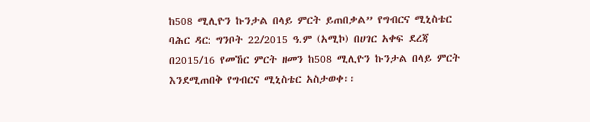ከ508 ሚሊዮን ኩንታል በላይ ምርት ይጠበቃል” የግብርና ሚኒስቴር
ባሕር ዳር: ግንቦት 22/2015 ዓ.ም (አሚኮ) በሀገር አቀፍ ደረጃ በ2015/16 የመኸር ምርት ዘመን ከ508 ሚሊዮን ኩንታል በላይ ምርት እንደሚጠበቅ የግብርና ሚኒስቴር አስታወቀ፡፡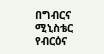በግብርና ሚኒስቴር የብርዕና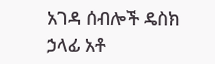አገዳ ሰብሎች ዴስክ ኃላፊ አቶ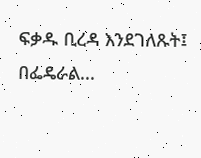ፍቃዱ ቢረዳ እንደገለጹት፤ በፌዴራል...